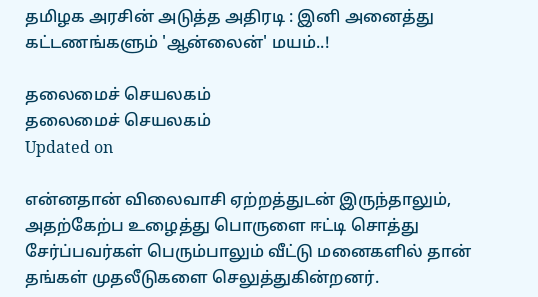தமிழக அரசின் அடுத்த அதிரடி : இனி அனைத்து கட்டணங்களும் 'ஆன்லைன்' மயம்..!

தலைமைச் செயலகம்
தலைமைச் செயலகம்
Updated on

என்னதான் விலைவாசி ஏற்றத்துடன் இருந்தாலும், அதற்கேற்ப உழைத்து பொருளை ஈட்டி சொத்து சேர்ப்பவர்கள் பெரும்பாலும் வீட்டு மனைகளில் தான் தங்கள் முதலீடுகளை செலுத்துகின்றனர்.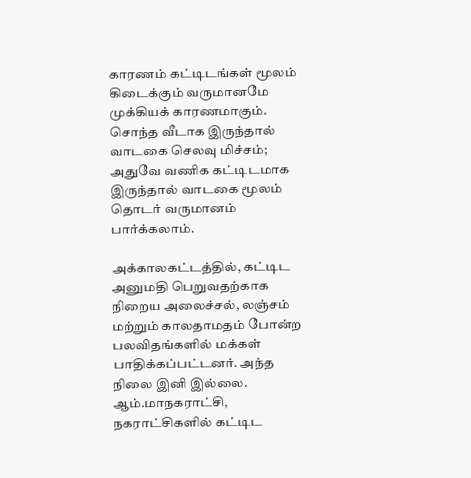காரணம் கட்டிடங்கள் மூலம் கிடைக்கும் வருமானமே முக்கியக் காரணமாகும். சொந்த வீடாக இருந்தால் வாடகை செலவு மிச்சம்; அதுவே வணிக கட்டிடமாக இருந்தால் வாடகை மூலம் தொடர் வருமானம் பார்க்கலாம்.

அக்காலகட்டத்தில், கட்டிட அனுமதி பெறுவதற்காக நிறைய அலைச்சல், லஞ்சம் மற்றும் காலதாமதம் போன்ற பலவிதங்களில் மக்கள் பாதிக்கப்பட்டனர். அந்த நிலை இனி இல்லை. ஆம்.மாநகராட்சி, நகராட்சிகளில் கட்டிட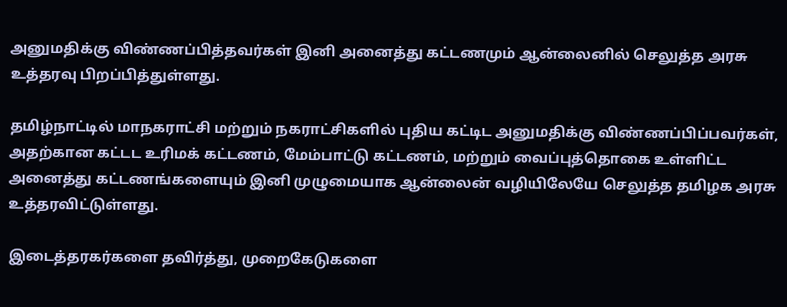அனுமதிக்கு விண்ணப்பித்தவர்கள் இனி அனைத்து கட்டணமும் ஆன்லைனில் செலுத்த அரசு உத்தரவு பிறப்பித்துள்ளது.

தமிழ்நாட்டில் மாநகராட்சி மற்றும் நகராட்சிகளில் புதிய கட்டிட அனுமதிக்கு விண்ணப்பிப்பவர்கள், அதற்கான கட்டட உரிமக் கட்டணம், மேம்பாட்டு கட்டணம், மற்றும் வைப்புத்தொகை உள்ளிட்ட அனைத்து கட்டணங்களையும் இனி முழுமையாக ஆன்லைன் வழியிலேயே செலுத்த தமிழக அரசு உத்தரவிட்டுள்ளது.

இடைத்தரகர்களை தவிர்த்து, முறைகேடுகளை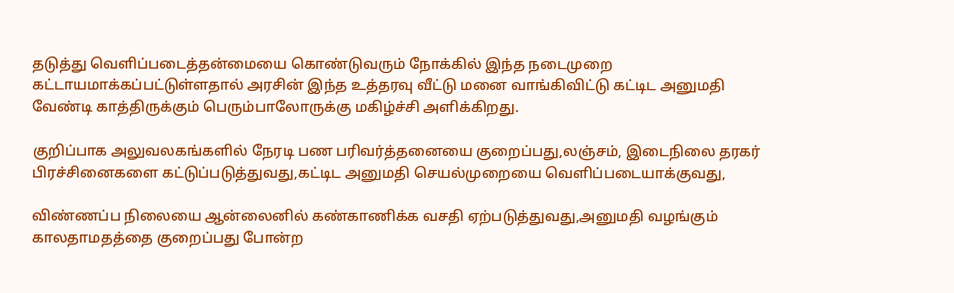தடுத்து வெளிப்படைத்தன்மையை கொண்டுவரும் நோக்கில் இந்த நடைமுறை கட்டாயமாக்கப்பட்டுள்ளதால் அரசின் இந்த உத்தரவு வீட்டு மனை வாங்கிவிட்டு கட்டிட அனுமதி வேண்டி காத்திருக்கும் பெரும்பாலோருக்கு மகிழ்ச்சி அளிக்கிறது.

குறிப்பாக அலுவலகங்களில் நேரடி பண பரிவர்த்தனையை குறைப்பது,லஞ்சம், இடைநிலை தரகர் பிரச்சினைகளை கட்டுப்படுத்துவது,கட்டிட அனுமதி செயல்முறையை வெளிப்படையாக்குவது,

விண்ணப்ப நிலையை ஆன்லைனில் கண்காணிக்க வசதி ஏற்படுத்துவது,அனுமதி வழங்கும் காலதாமதத்தை குறைப்பது போன்ற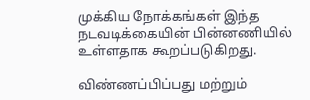முக்கிய நோக்கங்கள் இந்த நடவடிக்கையின் பின்னணியில் உள்ளதாக கூறப்படுகிறது.

விண்ணப்பிப்பது மற்றும்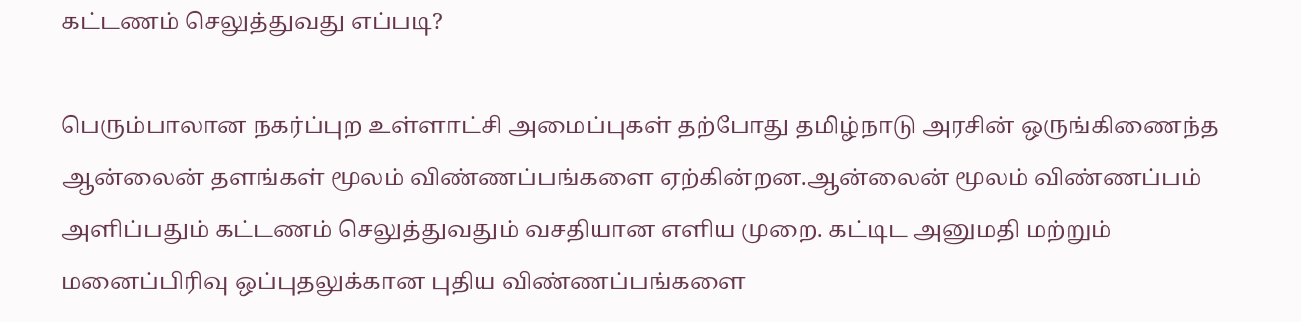கட்டணம் செலுத்துவது எப்படி?

பெரும்பாலான நகர்ப்புற உள்ளாட்சி அமைப்புகள் தற்போது தமிழ்நாடு அரசின் ஒருங்கிணைந்த ஆன்லைன் தளங்கள் மூலம் விண்ணப்பங்களை ஏற்கின்றன.ஆன்லைன் மூலம் விண்ணப்பம் அளிப்பதும் கட்டணம் செலுத்துவதும் வசதியான எளிய முறை. கட்டிட அனுமதி மற்றும் மனைப்பிரிவு ஒப்புதலுக்கான புதிய விண்ணப்பங்களை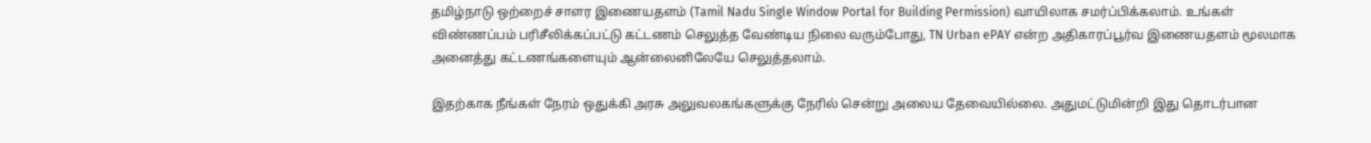தமிழ்நாடு ஒற்றைச் சாளர இணையதளம் (Tamil Nadu Single Window Portal for Building Permission) வாயிலாக சமர்ப்பிக்கலாம். உங்கள் விண்ணப்பம் பரிசீலிக்கப்பட்டு கட்டணம் செலுத்த வேண்டிய நிலை வரும்போது, TN Urban ePAY என்ற அதிகாரப்பூர்வ இணையதளம் மூலமாக அனைத்து கட்டணங்களையும் ஆன்லைனிலேயே செலுத்தலாம்.

இதற்காக நீங்கள் நேரம் ஒதுக்கி அரசு அலுவலகங்களுக்கு நேரில் சென்று அலைய தேவையில்லை. அதுமட்டுமின்றி இது தொடர்பான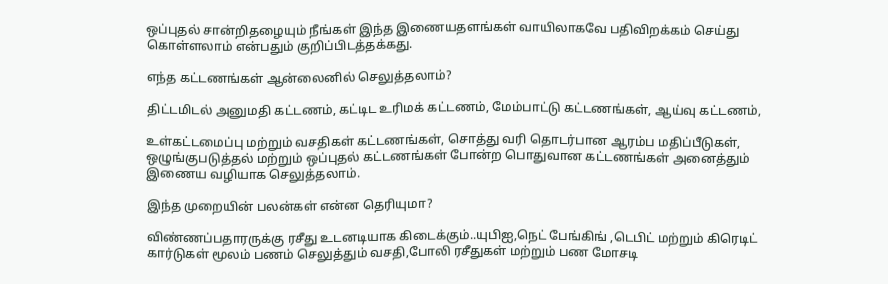ஒப்புதல் சான்றிதழையும் நீங்கள் இந்த இணையதளங்கள் வாயிலாகவே பதிவிறக்கம் செய்து கொள்ளலாம் என்பதும் குறிப்பிடத்தக்கது.

எந்த கட்டணங்கள் ஆன்லைனில் செலுத்தலாம்?

திட்டமிடல் அனுமதி கட்டணம், கட்டிட உரிமக் கட்டணம், மேம்பாட்டு கட்டணங்கள், ஆய்வு கட்டணம்,

உள்கட்டமைப்பு மற்றும் வசதிகள் கட்டணங்கள், சொத்து வரி தொடர்பான ஆரம்ப மதிப்பீடுகள், ஒழுங்குபடுத்தல் மற்றும் ஒப்புதல் கட்டணங்கள் போன்ற பொதுவான கட்டணங்கள் அனைத்தும் இணைய வழியாக செலுத்தலாம்.

இந்த முறையின் பலன்கள் என்ன தெரியுமா?

விண்ணப்பதாரருக்கு ரசீது உடனடியாக கிடைக்கும்..யுபிஐ,நெட் பேங்கிங் ,டெபிட் மற்றும் கிரெடிட் கார்டுகள் மூலம் பணம் செலுத்தும் வசதி,போலி ரசீதுகள் மற்றும் பண மோசடி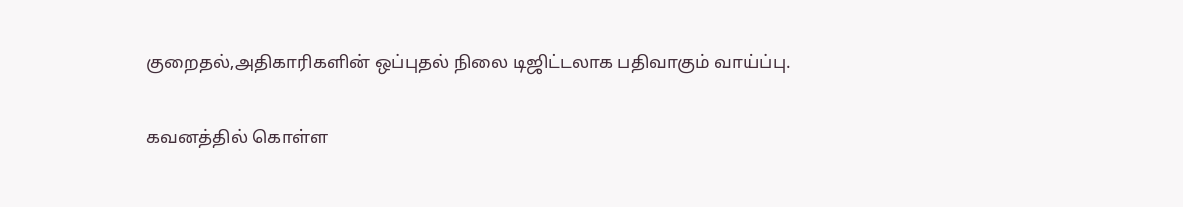குறைதல்,அதிகாரிகளின் ஒப்புதல் நிலை டிஜிட்டலாக பதிவாகும் வாய்ப்பு.

கவனத்தில் கொள்ள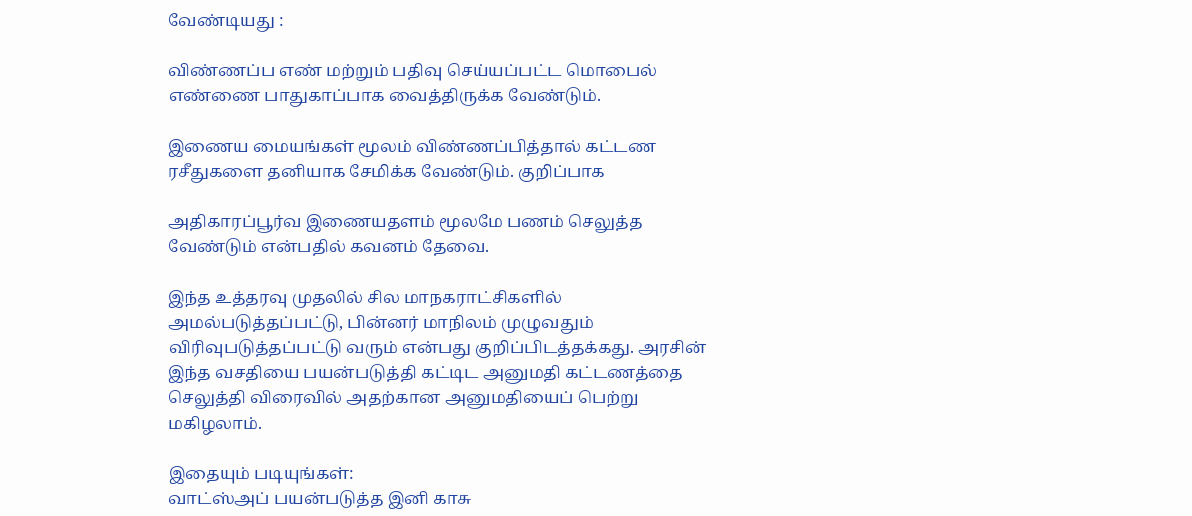வேண்டியது :

விண்ணப்ப எண் மற்றும் பதிவு செய்யப்பட்ட மொபைல் எண்ணை பாதுகாப்பாக வைத்திருக்க வேண்டும்.

இணைய மையங்கள் மூலம் விண்ணப்பித்தால் கட்டண ரசீதுகளை தனியாக சேமிக்க வேண்டும். குறிப்பாக

அதிகாரப்பூர்வ இணையதளம் மூலமே பணம் செலுத்த வேண்டும் என்பதில் கவனம் தேவை.

இந்த உத்தரவு முதலில் சில மாநகராட்சிகளில் அமல்படுத்தப்பட்டு, பின்னர் மாநிலம் முழுவதும் விரிவுபடுத்தப்பட்டு வரும் என்பது குறிப்பிடத்தக்கது. அரசின் இந்த வசதியை பயன்படுத்தி கட்டிட அனுமதி கட்டணத்தை செலுத்தி விரைவில் அதற்கான அனுமதியைப் பெற்று மகிழலாம்.

இதையும் படியுங்கள்:
வாட்ஸ்அப் பயன்படுத்த இனி காசு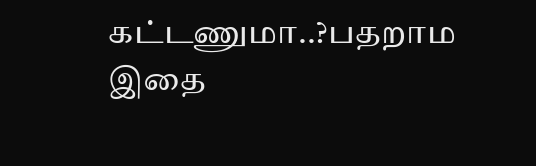கட்டணுமா..?பதறாம இதை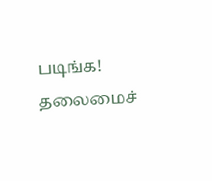படிங்க!
தலைமைச்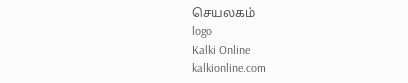செயலகம்
logo
Kalki Online
kalkionline.com